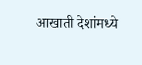आखाती देशांमध्ये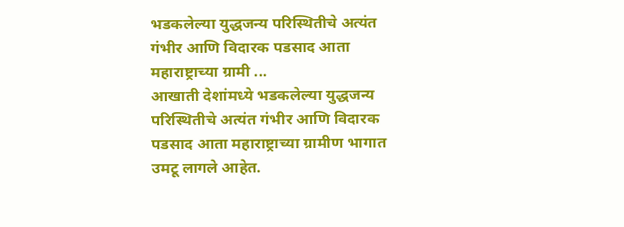भडकलेल्या युद्धजन्य परिस्थितीचे अत्यंत गंभीर आणि विदारक पडसाद आता महाराष्ट्राच्या ग्रामी ...
आखाती देशांमध्ये भडकलेल्या युद्धजन्य परिस्थितीचे अत्यंत गंभीर आणि विदारक पडसाद आता महाराष्ट्राच्या ग्रामीण भागात उमटू लागले आहेत.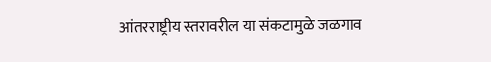आंतरराष्ट्रीय स्तरावरील या संकटामुळे जळगाव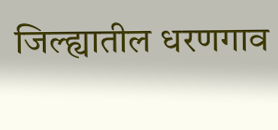जिल्ह्यातील धरणगाव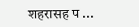शहरासह प ...